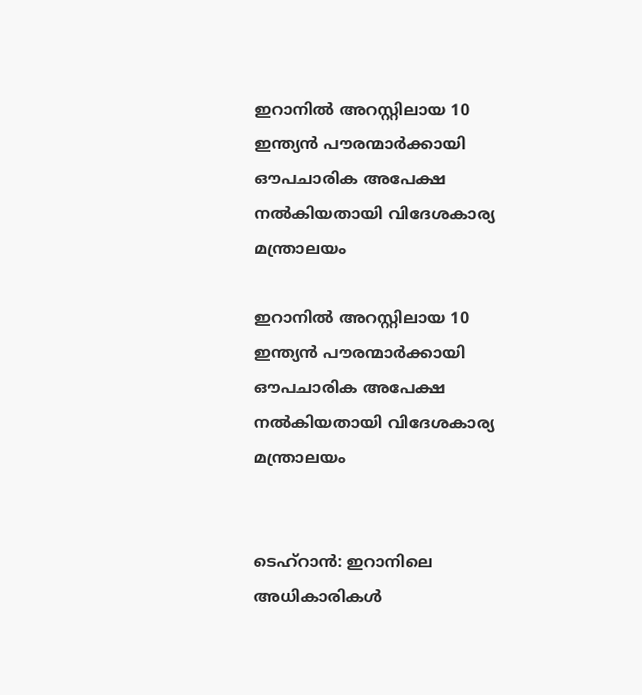ഇറാനില്‍ അറസ്റ്റിലായ 10 ഇന്ത്യന്‍ പൗരന്മാര്‍ക്കായി ഔപചാരിക അപേക്ഷ നല്‍കിയതായി വിദേശകാര്യ മന്ത്രാലയം

ഇറാനില്‍ അറസ്റ്റിലായ 10 ഇന്ത്യന്‍ പൗരന്മാര്‍ക്കായി ഔപചാരിക അപേക്ഷ നല്‍കിയതായി വിദേശകാര്യ മന്ത്രാലയം


ടെഹ്‌റാന്‍: ഇറാനിലെ അധികാരികള്‍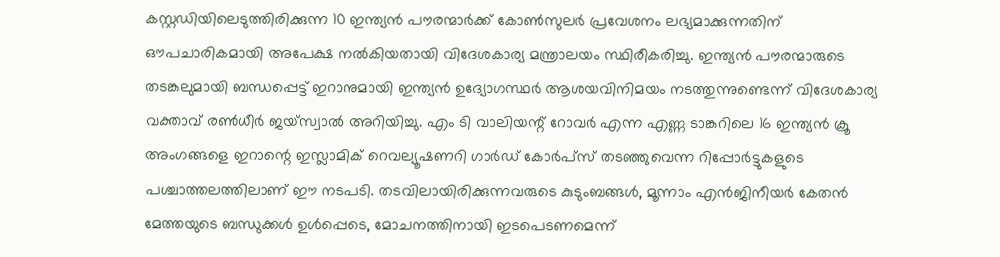കസ്റ്റഡിയിലെടുത്തിരിക്കുന്ന 10 ഇന്ത്യന്‍ പൗരന്മാര്‍ക്ക് കോണ്‍സുലര്‍ പ്രവേശനം ലഭ്യമാക്കുന്നതിന് ഔപചാരികമായി അപേക്ഷ നല്‍കിയതായി വിദേശകാര്യ മന്ത്രാലയം സ്ഥിരീകരിച്ചു. ഇന്ത്യന്‍ പൗരന്മാരുടെ തടങ്കലുമായി ബന്ധപ്പെട്ട് ഇറാനുമായി ഇന്ത്യന്‍ ഉദ്യോഗസ്ഥര്‍ ആശയവിനിമയം നടത്തുന്നുണ്ടെന്ന് വിദേശകാര്യ വക്താവ് രണ്‍ധീര്‍ ജയ്സ്വാല്‍ അറിയിച്ചു. എം ടി വാലിയന്റ് റോവര്‍ എന്ന എണ്ണ ടാങ്കറിലെ 16 ഇന്ത്യന്‍ ക്രൂ അംഗങ്ങളെ ഇറാന്റെ ഇസ്ലാമിക് റെവല്യൂഷണറി ഗാര്‍ഡ് കോര്‍പ്സ് തടഞ്ഞുവെന്ന റിപ്പോര്‍ട്ടുകളുടെ പശ്ചാത്തലത്തിലാണ് ഈ നടപടി. തടവിലായിരിക്കുന്നവരുടെ കുടുംബങ്ങള്‍, മൂന്നാം എന്‍ജിനീയര്‍ കേതന്‍ മേത്തയുടെ ബന്ധുക്കള്‍ ഉള്‍പ്പെടെ, മോചനത്തിനായി ഇടപെടണമെന്ന്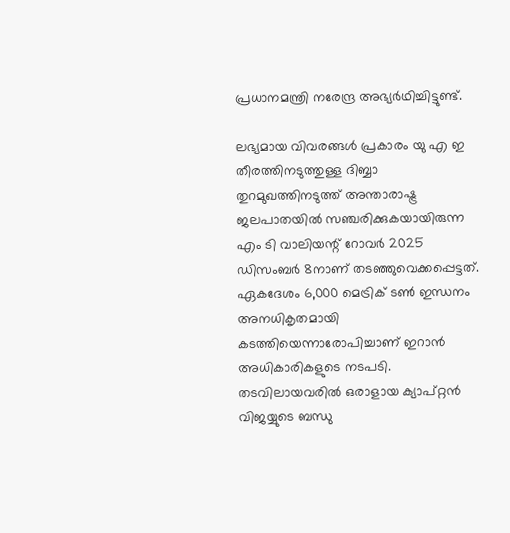പ്രധാനമന്ത്രി നരേന്ദ്ര അഭ്യര്‍ഥിച്ചിട്ടുണ്ട്.

ലഭ്യമായ വിവരങ്ങള്‍ പ്രകാരം യു എ ഇ തീരത്തിനടുത്തുള്ള ദിബ്ബാ തുറമുഖത്തിനടുത്ത് അന്താരാഷ്ട്ര ജലപാതയില്‍ സഞ്ചരിക്കുകയായിരുന്ന എം ടി വാലിയന്റ് റോവര്‍ 2025 ഡിസംബര്‍ 8നാണ് തടഞ്ഞുവെക്കപ്പെട്ടത്. ഏകദേശം 6,000 മെട്രിക് ടണ്‍ ഇന്ധനം അനധികൃതമായി കടത്തിയെന്നാരോപിച്ചാണ് ഇറാന്‍ അധികാരികളുടെ നടപടി. തടവിലായവരില്‍ ഒരാളായ ക്യാപ്റ്റന്‍ വിജയ്യുടെ ബന്ധു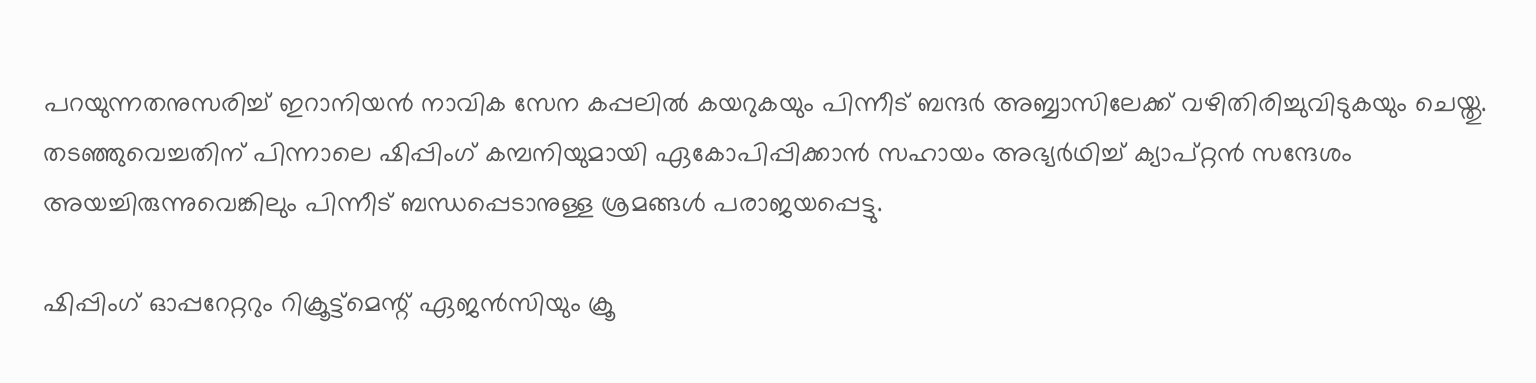പറയുന്നതനുസരിച്ച് ഇറാനിയന്‍ നാവിക സേന കപ്പലില്‍ കയറുകയും പിന്നീട് ബന്ദര്‍ അബ്ബാസിലേക്ക് വഴിതിരിച്ചുവിടുകയും ചെയ്തു. തടഞ്ഞുവെച്ചതിന് പിന്നാലെ ഷിപ്പിംഗ് കമ്പനിയുമായി ഏകോപിപ്പിക്കാന്‍ സഹായം അഭ്യര്‍ഥിച്ച് ക്യാപ്റ്റന്‍ സന്ദേശം അയച്ചിരുന്നുവെങ്കിലും പിന്നീട് ബന്ധപ്പെടാനുള്ള ശ്രമങ്ങള്‍ പരാജയപ്പെട്ടു.

ഷിപ്പിംഗ് ഓപ്പറേറ്ററും റിക്രൂട്ട്‌മെന്റ് ഏജന്‍സിയും ക്രൂ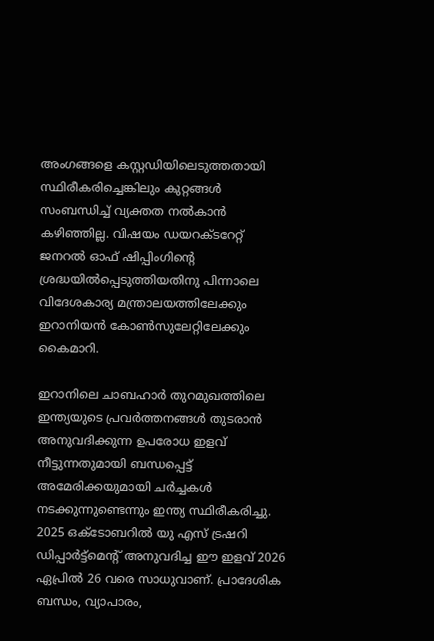അംഗങ്ങളെ കസ്റ്റഡിയിലെടുത്തതായി സ്ഥിരീകരിച്ചെങ്കിലും കുറ്റങ്ങള്‍ സംബന്ധിച്ച് വ്യക്തത നല്‍കാന്‍ കഴിഞ്ഞില്ല. വിഷയം ഡയറക്ടറേറ്റ് ജനറല്‍ ഓഫ് ഷിപ്പിംഗിന്റെ ശ്രദ്ധയില്‍പ്പെടുത്തിയതിനു പിന്നാലെ വിദേശകാര്യ മന്ത്രാലയത്തിലേക്കും ഇറാനിയന്‍ കോണ്‍സുലേറ്റിലേക്കും കൈമാറി.

ഇറാനിലെ ചാബഹാര്‍ തുറമുഖത്തിലെ ഇന്ത്യയുടെ പ്രവര്‍ത്തനങ്ങള്‍ തുടരാന്‍ അനുവദിക്കുന്ന ഉപരോധ ഇളവ് നീട്ടുന്നതുമായി ബന്ധപ്പെട്ട് അമേരിക്കയുമായി ചര്‍ച്ചകള്‍ നടക്കുന്നുണ്ടെന്നും ഇന്ത്യ സ്ഥിരീകരിച്ചു. 2025 ഒക്ടോബറില്‍ യു എസ് ട്രഷറി ഡിപ്പാര്‍ട്ട്മെന്റ് അനുവദിച്ച ഈ ഇളവ് 2026 ഏപ്രില്‍ 26 വരെ സാധുവാണ്. പ്രാദേശിക ബന്ധം, വ്യാപാരം,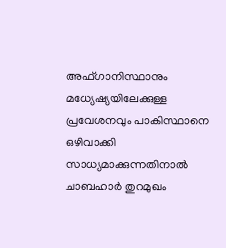അഫ്ഗാനിസ്ഥാനും മധ്യേഷ്യയിലേക്കുള്ള പ്രവേശനവും പാകിസ്ഥാനെ ഒഴിവാക്കി സാധ്യമാക്കുന്നതിനാല്‍ ചാബഹാര്‍ തുറമുഖം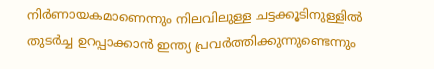നിര്‍ണായകമാണെന്നും നിലവിലുള്ള ചട്ടക്കൂടിനുള്ളില്‍ തുടര്‍ച്ച ഉറപ്പാക്കാന്‍ ഇന്ത്യ പ്രവര്‍ത്തിക്കുന്നുണ്ടെന്നും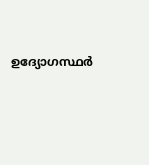ഉദ്യോഗസ്ഥര്‍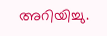അറിയിച്ചു.